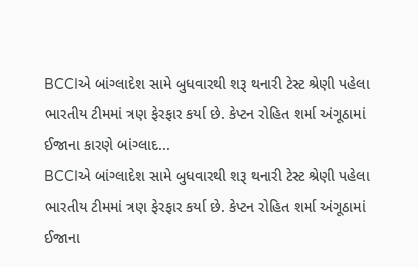BCCIએ બાંગ્લાદેશ સામે બુધવારથી શરૂ થનારી ટેસ્ટ શ્રેણી પહેલા ભારતીય ટીમમાં ત્રણ ફેરફાર કર્યા છે. કેપ્ટન રોહિત શર્મા અંગૂઠામાં ઈજાના કારણે બાંગ્લાદ...
BCCIએ બાંગ્લાદેશ સામે બુધવારથી શરૂ થનારી ટેસ્ટ શ્રેણી પહેલા ભારતીય ટીમમાં ત્રણ ફેરફાર કર્યા છે. કેપ્ટન રોહિત શર્મા અંગૂઠામાં ઈજાના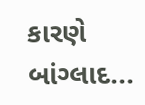કારણે બાંગ્લાદ...